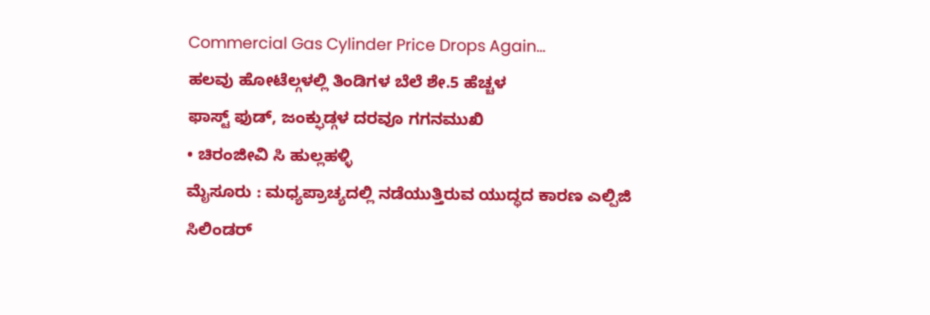Commercial Gas Cylinder Price Drops Again...
ಹಲವು ಹೋಟೆಲ್ಗಳಲ್ಲಿ ತಿಂಡಿಗಳ ಬೆಲೆ ಶೇ.5 ಹೆಚ್ಚಳ
ಫಾಸ್ಟ್ ಫುಡ್, ಜಂಕ್ಫುಡ್ಗಳ ದರವೂ ಗಗನಮುಖಿ
• ಚಿರಂಜೀವಿ ಸಿ ಹುಲ್ಲಹಳ್ಳಿ
ಮೈಸೂರು : ಮಧ್ಯಪ್ರಾಚ್ಯದಲ್ಲಿ ನಡೆಯುತ್ತಿರುವ ಯುದ್ಧದ ಕಾರಣ ಎಲ್ಪಿಜಿ ಸಿಲಿಂಡರ್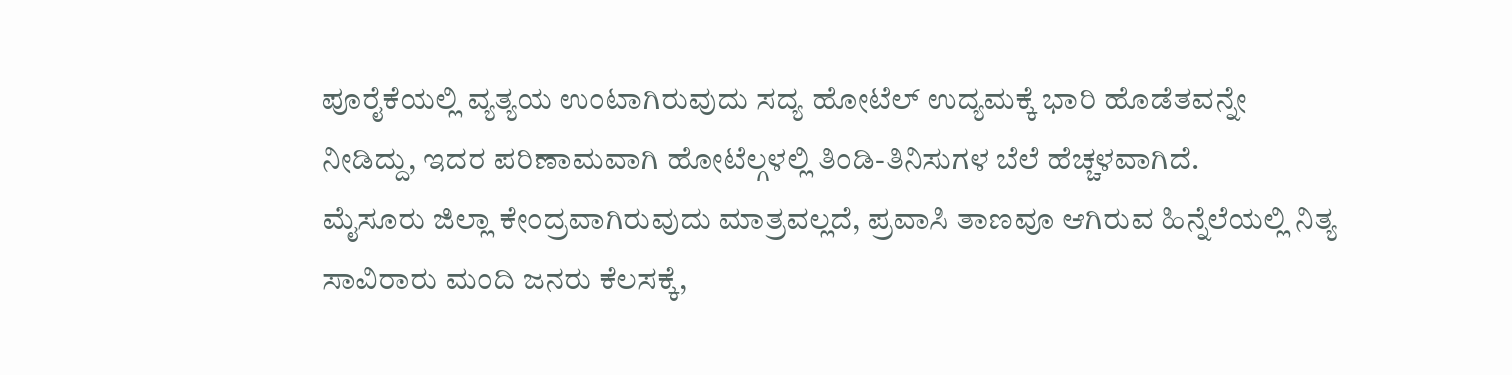ಪೂರೈಕೆಯಲ್ಲಿ ವ್ಯತ್ಯಯ ಉಂಟಾಗಿರುವುದು ಸದ್ಯ ಹೋಟೆಲ್ ಉದ್ಯಮಕ್ಕೆ ಭಾರಿ ಹೊಡೆತವನ್ನೇ ನೀಡಿದ್ದು, ಇದರ ಪರಿಣಾಮವಾಗಿ ಹೋಟೆಲ್ಗಳಲ್ಲಿ ತಿಂಡಿ-ತಿನಿಸುಗಳ ಬೆಲೆ ಹೆಚ್ಚಳವಾಗಿದೆ.
ಮೈಸೂರು ಜಿಲ್ಲಾ ಕೇಂದ್ರವಾಗಿರುವುದು ಮಾತ್ರವಲ್ಲದೆ, ಪ್ರವಾಸಿ ತಾಣವೂ ಆಗಿರುವ ಹಿನ್ನೆಲೆಯಲ್ಲಿ ನಿತ್ಯ ಸಾವಿರಾರು ಮಂದಿ ಜನರು ಕೆಲಸಕ್ಕೆ,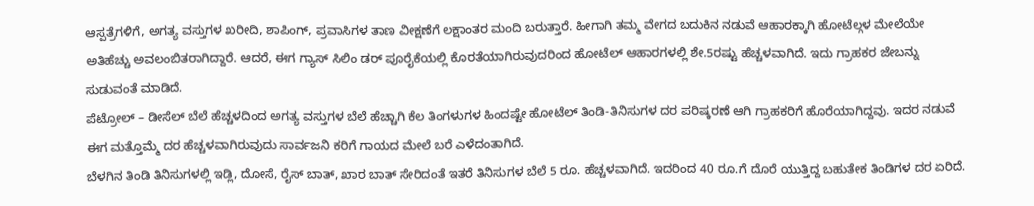ಆಸ್ಪತ್ರೆಗಳಿಗೆ, ಅಗತ್ಯ ವಸ್ತುಗಳ ಖರೀದಿ, ಶಾಪಿಂಗ್, ಪ್ರವಾಸಿಗಳ ತಾಣ ವೀಕ್ಷಣೆಗೆ ಲಕ್ಷಾಂತರ ಮಂದಿ ಬರುತ್ತಾರೆ. ಹೀಗಾಗಿ ತಮ್ಮ ವೇಗದ ಬದುಕಿನ ನಡುವೆ ಆಹಾರಕ್ಕಾಗಿ ಹೋಟೆಲ್ಗಳ ಮೇಲೆಯೇ ಅತಿಹೆಚ್ಚು ಅವಲಂಬಿತರಾಗಿದ್ದಾರೆ. ಆದರೆ, ಈಗ ಗ್ಯಾಸ್ ಸಿಲಿಂ ಡರ್ ಪೂರೈಕೆಯಲ್ಲಿ ಕೊರತೆಯಾಗಿರುವುದರಿಂದ ಹೋಟೆಲ್ ಆಹಾರಗಳಲ್ಲಿ ಶೇ.5ರಷ್ಟು ಹೆಚ್ಚಳವಾಗಿದೆ. ಇದು ಗ್ರಾಹಕರ ಜೇಬನ್ನು ಸುಡುವಂತೆ ಮಾಡಿದೆ.
ಪೆಟ್ರೋಲ್ – ಡೀಸೆಲ್ ಬೆಲೆ ಹೆಚ್ಚಳದಿಂದ ಅಗತ್ಯ ವಸ್ತುಗಳ ಬೆಲೆ ಹೆಚ್ಚಾಗಿ ಕೆಲ ತಿಂಗಳುಗಳ ಹಿಂದಷ್ಟೇ ಹೋಟೆಲ್ ತಿಂಡಿ-ತಿನಿಸುಗಳ ದರ ಪರಿಷ್ಕರಣೆ ಆಗಿ ಗ್ರಾಹಕರಿಗೆ ಹೊರೆಯಾಗಿದ್ದವು. ಇದರ ನಡುವೆ ಈಗ ಮತ್ತೊಮ್ಮೆ ದರ ಹೆಚ್ಚಳವಾಗಿರುವುದು ಸಾರ್ವಜನಿ ಕರಿಗೆ ಗಾಯದ ಮೇಲೆ ಬರೆ ಎಳೆದಂತಾಗಿದೆ.
ಬೆಳಗಿನ ತಿಂಡಿ ತಿನಿಸುಗಳಲ್ಲಿ ಇಡ್ಲಿ, ದೋಸೆ, ರೈಸ್ ಬಾತ್, ಖಾರ ಬಾತ್ ಸೇರಿದಂತೆ ಇತರೆ ತಿನಿಸುಗಳ ಬೆಲೆ 5 ರೂ. ಹೆಚ್ಚಳವಾಗಿದೆ. ಇದರಿಂದ 40 ರೂ.ಗೆ ದೊರೆ ಯುತ್ತಿದ್ದ ಬಹುತೇಕ ತಿಂಡಿಗಳ ದರ ಏರಿದೆ.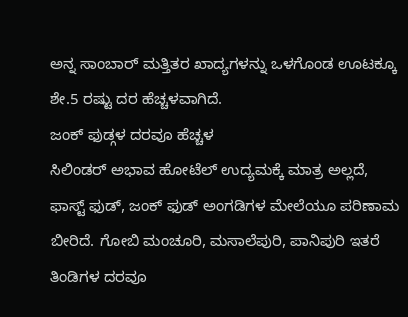ಅನ್ನ ಸಾಂಬಾರ್ ಮತ್ತಿತರ ಖಾದ್ಯಗಳನ್ನು ಒಳಗೊಂಡ ಊಟಕ್ಕೂ ಶೇ.5 ರಷ್ಟು ದರ ಹೆಚ್ಚಳವಾಗಿದೆ.
ಜಂಕ್ ಫುಡ್ಗಳ ದರವೂ ಹೆಚ್ಚಳ
ಸಿಲಿಂಡರ್ ಅಭಾವ ಹೋಟೆಲ್ ಉದ್ಯಮಕ್ಕೆ ಮಾತ್ರ ಅಲ್ಲದೆ, ಫಾಸ್ಟ್ ಫುಡ್, ಜಂಕ್ ಫುಡ್ ಅಂಗಡಿಗಳ ಮೇಲೆಯೂ ಪರಿಣಾಮ ಬೀರಿದೆ. ಗೋಬಿ ಮಂಚೂರಿ, ಮಸಾಲೆಪುರಿ, ಪಾನಿಪುರಿ ಇತರೆ ತಿಂಡಿಗಳ ದರವೂ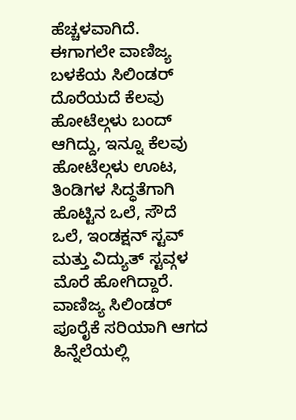ಹೆಚ್ಚಳವಾಗಿದೆ. ಈಗಾಗಲೇ ವಾಣಿಜ್ಯ ಬಳಕೆಯ ಸಿಲಿಂಡರ್ ದೊರೆಯದೆ ಕೆಲವು ಹೋಟೆಲ್ಗಳು ಬಂದ್ ಆಗಿದ್ದು, ಇನ್ನೂ ಕೆಲವು ಹೋಟೆಲ್ಗಳು ಊಟ, ತಿಂಡಿಗಳ ಸಿದ್ಧತೆಗಾಗಿ ಹೊಟ್ಟಿನ ಒಲೆ, ಸೌದೆ ಒಲೆ, ಇಂಡಕ್ಷನ್ ಸ್ಟವ್ ಮತ್ತು ವಿದ್ಯುತ್ ಸ್ಟವ್ಗಳ ಮೊರೆ ಹೋಗಿದ್ದಾರೆ. ವಾಣಿಜ್ಯ ಸಿಲಿಂಡರ್ ಪೂರೈಕೆ ಸರಿಯಾಗಿ ಆಗದ ಹಿನ್ನೆಲೆಯಲ್ಲಿ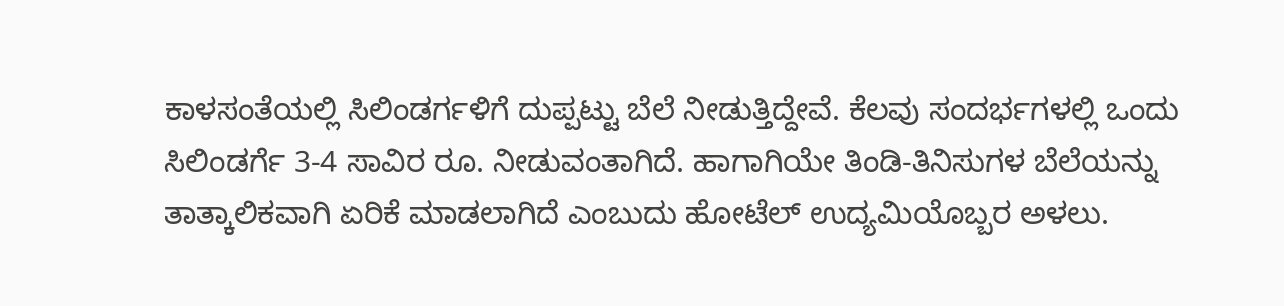ಕಾಳಸಂತೆಯಲ್ಲಿ ಸಿಲಿಂಡರ್ಗಳಿಗೆ ದುಪ್ಪಟ್ಟು ಬೆಲೆ ನೀಡುತ್ತಿದ್ದೇವೆ. ಕೆಲವು ಸಂದರ್ಭಗಳಲ್ಲಿ ಒಂದು ಸಿಲಿಂಡರ್ಗೆ 3-4 ಸಾವಿರ ರೂ. ನೀಡುವಂತಾಗಿದೆ. ಹಾಗಾಗಿಯೇ ತಿಂಡಿ-ತಿನಿಸುಗಳ ಬೆಲೆಯನ್ನು ತಾತ್ಕಾಲಿಕವಾಗಿ ಏರಿಕೆ ಮಾಡಲಾಗಿದೆ ಎಂಬುದು ಹೋಟೆಲ್ ಉದ್ಯಮಿಯೊಬ್ಬರ ಅಳಲು.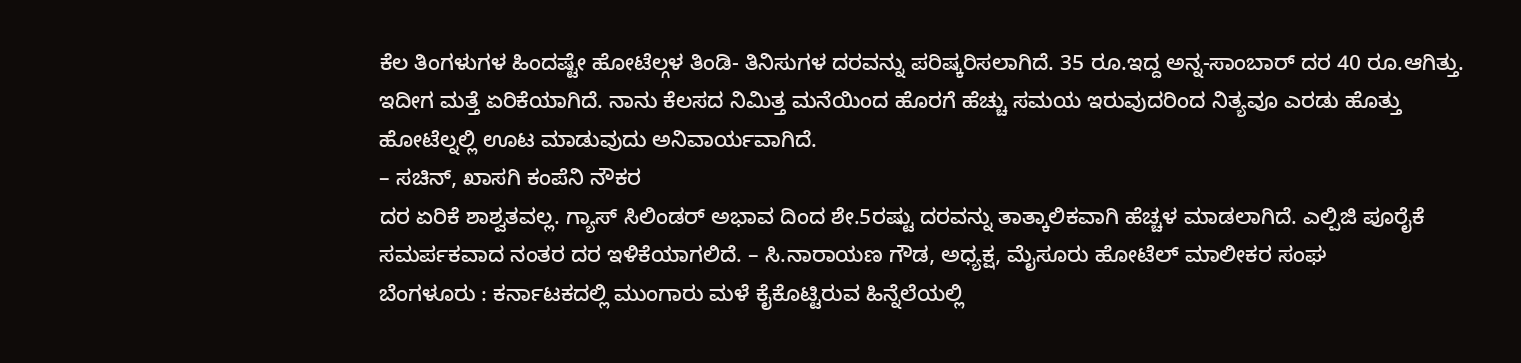ಕೆಲ ತಿಂಗಳುಗಳ ಹಿಂದಷ್ಟೇ ಹೋಟೆಲ್ಗಳ ತಿಂಡಿ- ತಿನಿಸುಗಳ ದರವನ್ನು ಪರಿಷ್ಕರಿಸಲಾಗಿದೆ. 35 ರೂ.ಇದ್ದ ಅನ್ನ-ಸಾಂಬಾರ್ ದರ 40 ರೂ.ಆಗಿತ್ತು. ಇದೀಗ ಮತ್ತೆ ಏರಿಕೆಯಾಗಿದೆ. ನಾನು ಕೆಲಸದ ನಿಮಿತ್ತ ಮನೆಯಿಂದ ಹೊರಗೆ ಹೆಚ್ಚು ಸಮಯ ಇರುವುದರಿಂದ ನಿತ್ಯವೂ ಎರಡು ಹೊತ್ತು ಹೋಟೆಲ್ನಲ್ಲಿ ಊಟ ಮಾಡುವುದು ಅನಿವಾರ್ಯವಾಗಿದೆ.
– ಸಚಿನ್, ಖಾಸಗಿ ಕಂಪೆನಿ ನೌಕರ
ದರ ಏರಿಕೆ ಶಾಶ್ವತವಲ್ಲ. ಗ್ಯಾಸ್ ಸಿಲಿಂಡರ್ ಅಭಾವ ದಿಂದ ಶೇ.5ರಷ್ಟು ದರವನ್ನು ತಾತ್ಕಾಲಿಕವಾಗಿ ಹೆಚ್ಚಳ ಮಾಡಲಾಗಿದೆ. ಎಲ್ಪಿಜಿ ಪೂರೈಕೆ ಸಮರ್ಪಕವಾದ ನಂತರ ದರ ಇಳಿಕೆಯಾಗಲಿದೆ. – ಸಿ.ನಾರಾಯಣ ಗೌಡ, ಅಧ್ಯಕ್ಷ, ಮೈಸೂರು ಹೋಟೆಲ್ ಮಾಲೀಕರ ಸಂಘ
ಬೆಂಗಳೂರು : ಕರ್ನಾಟಕದಲ್ಲಿ ಮುಂಗಾರು ಮಳೆ ಕೈಕೊಟ್ಟಿರುವ ಹಿನ್ನೆಲೆಯಲ್ಲಿ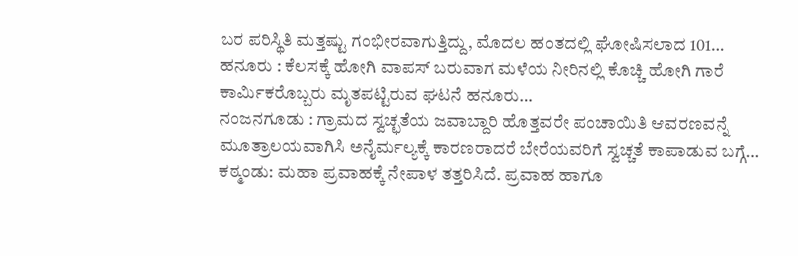ಬರ ಪರಿಸ್ಥಿತಿ ಮತ್ತಷ್ಟು ಗಂಭೀರವಾಗುತ್ತಿದ್ದು, ಮೊದಲ ಹಂತದಲ್ಲಿ ಘೋಷಿಸಲಾದ 101…
ಹನೂರು : ಕೆಲಸಕ್ಕೆ ಹೋಗಿ ವಾಪಸ್ ಬರುವಾಗ ಮಳೆಯ ನೀರಿನಲ್ಲಿ ಕೊಚ್ಚಿ ಹೋಗಿ ಗಾರೆ ಕಾರ್ಮಿಕರೊಬ್ಬರು ಮೃತಪಟ್ಟಿರುವ ಘಟನೆ ಹನೂರು…
ನಂಜನಗೂಡು : ಗ್ರಾಮದ ಸ್ವಚ್ಛತೆಯ ಜವಾಬ್ದಾರಿ ಹೊತ್ತವರೇ ಪಂಚಾಯಿತಿ ಆವರಣವನ್ನೆ ಮೂತ್ರಾಲಯವಾಗಿಸಿ ಅನೈರ್ಮಲ್ಯಕ್ಕೆ ಕಾರಣರಾದರೆ ಬೇರೆಯವರಿಗೆ ಸ್ವಚ್ಚತೆ ಕಾಪಾಡುವ ಬಗ್ಗೆ…
ಕಠ್ಮಂಡು: ಮಹಾ ಪ್ರವಾಹಕ್ಕೆ ನೇಪಾಳ ತತ್ತರಿಸಿದೆ. ಪ್ರವಾಹ ಹಾಗೂ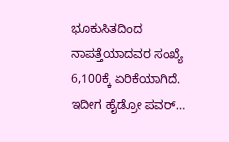ಭೂಕುಸಿತದಿಂದ ನಾಪತ್ತೆಯಾದವರ ಸಂಖ್ಯೆ 6,100ಕ್ಕೆ ಏರಿಕೆಯಾಗಿದೆ. ಇದೀಗ ಹೈಡ್ರೋ ಪವರ್…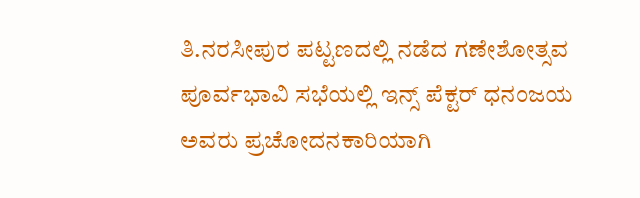ತಿ.ನರಸೀಪುರ ಪಟ್ಟಣದಲ್ಲಿ ನಡೆದ ಗಣೇಶೋತ್ಸವ ಪೂರ್ವಭಾವಿ ಸಭೆಯಲ್ಲಿ ಇನ್ಸ್ ಪೆಕ್ಟರ್ ಧನಂಜಯ ಅವರು ಪ್ರಚೋದನಕಾರಿಯಾಗಿ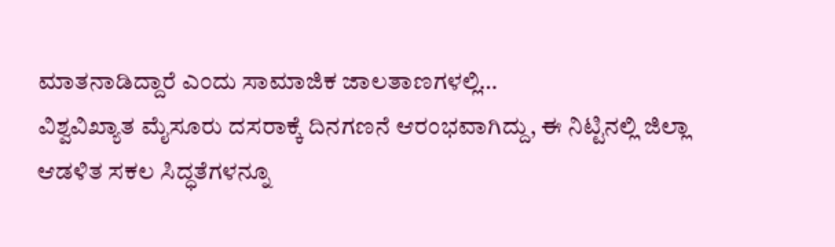ಮಾತನಾಡಿದ್ದಾರೆ ಎಂದು ಸಾಮಾಜಿಕ ಜಾಲತಾಣಗಳಲ್ಲಿ…
ವಿಶ್ವವಿಖ್ಯಾತ ಮೈಸೂರು ದಸರಾಕ್ಕೆ ದಿನಗಣನೆ ಆರಂಭವಾಗಿದ್ದು, ಈ ನಿಟ್ಟಿನಲ್ಲಿ ಜಿಲ್ಲಾ ಆಡಳಿತ ಸಕಲ ಸಿದ್ಧತೆಗಳನ್ನೂ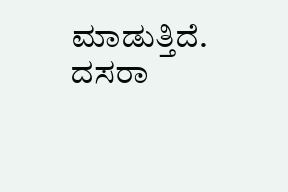ಮಾಡುತ್ತಿದೆ. ದಸರಾ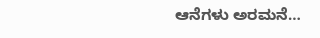ಆನೆಗಳು ಅರಮನೆ…